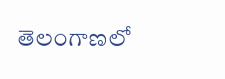తెలంగాణలో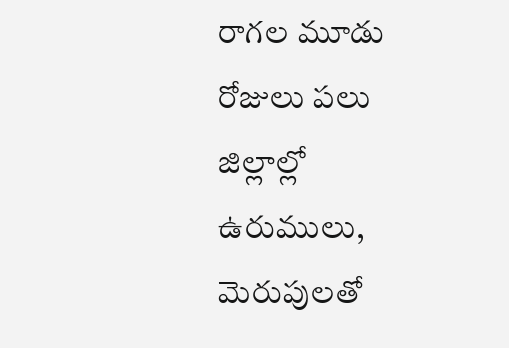రాగల మూడు రోజులు పలు జిల్లాల్లో ఉరుములు, మెరుపులతో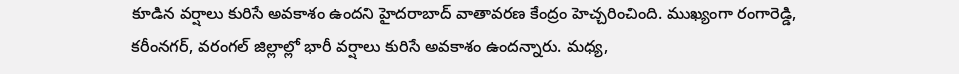కూడిన వర్షాలు కురిసే అవకాశం ఉందని హైదరాబాద్ వాతావరణ కేంద్రం హెచ్చరించింది. ముఖ్యంగా రంగారెడ్డి, కరీంనగర్, వరంగల్ జిల్లాల్లో భారీ వర్షాలు కురిసే అవకాశం ఉందన్నారు. మధ్య,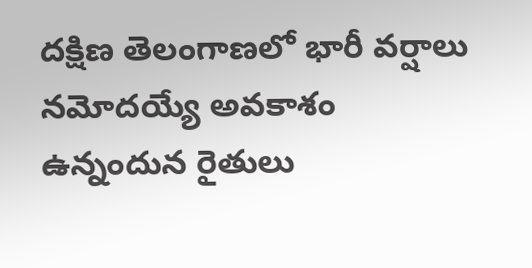దక్షిణ తెలంగాణలో భారీ వర్షాలు నమోదయ్యే అవకాశం ఉన్నందున రైతులు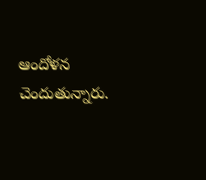ఆందోళన చెందుతున్నారు.